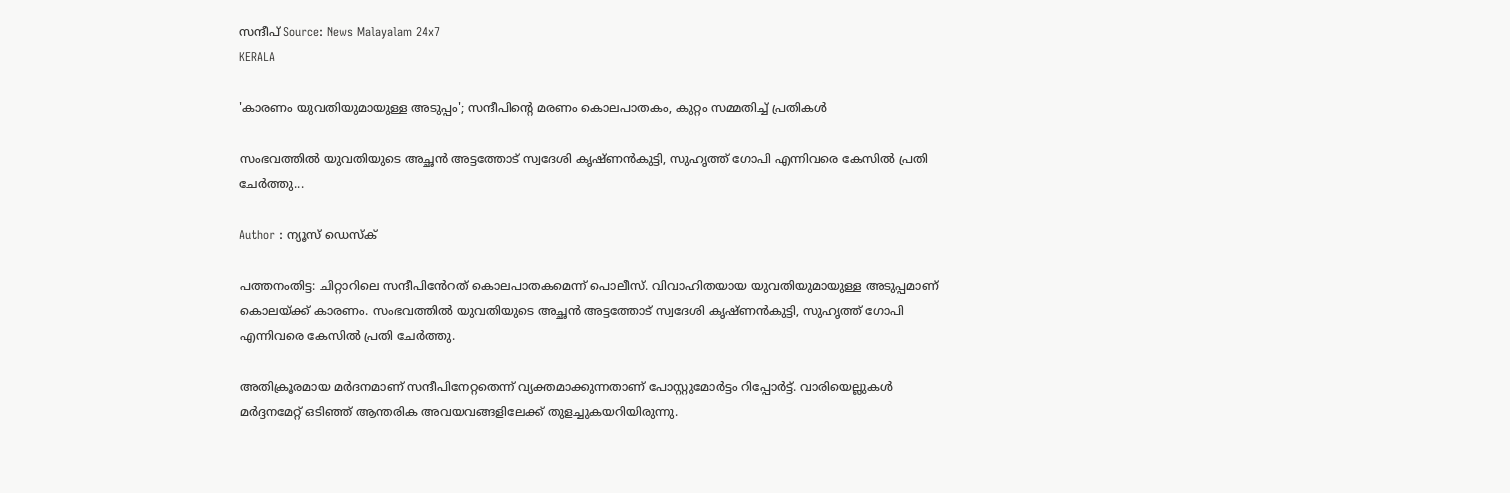സന്ദീപ് Source: News Malayalam 24x7
KERALA

'കാരണം യുവതിയുമായുള്ള അടുപ്പം'; സന്ദീപിൻ്റെ മരണം കൊലപാതകം, കുറ്റം സമ്മതിച്ച് പ്രതികൾ

സംഭവത്തിൽ യുവതിയുടെ അച്ഛൻ അട്ടത്തോട് സ്വദേശി കൃഷ്ണൻകുട്ടി, സുഹൃത്ത് ഗോപി എന്നിവരെ കേസിൽ പ്രതി ചേർത്തു...

Author : ന്യൂസ് ഡെസ്ക്

പത്തനംതിട്ട: ചിറ്റാറിലെ സന്ദീപിൻേറത് കൊലപാതകമെന്ന് പൊലീസ്. വിവാഹിതയായ യുവതിയുമായുള്ള അടുപ്പമാണ് കൊലയ്ക്ക് കാരണം. സംഭവത്തിൽ യുവതിയുടെ അച്ഛൻ അട്ടത്തോട് സ്വദേശി കൃഷ്ണൻകുട്ടി, സുഹൃത്ത് ഗോപി എന്നിവരെ കേസിൽ പ്രതി ചേർത്തു.

അതിക്രൂരമായ മർദനമാണ് സന്ദീപിനേറ്റതെന്ന് വ്യക്തമാക്കുന്നതാണ് പോസ്റ്റുമോർട്ടം റിപ്പോർട്ട്. വാരിയെല്ലുകൾ മർദ്ദനമേറ്റ് ഒടിഞ്ഞ് ആന്തരിക അവയവങ്ങളിലേക്ക് തുളച്ചുകയറിയിരുന്നു.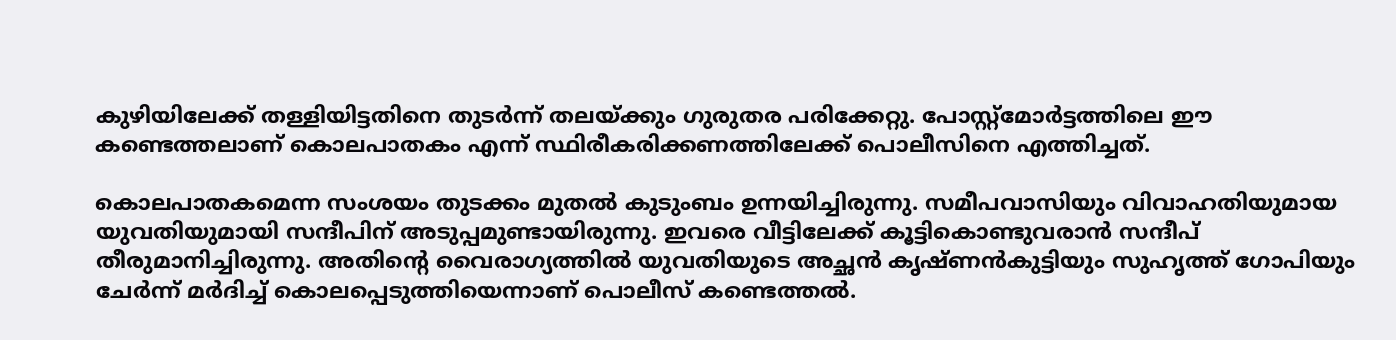കുഴിയിലേക്ക് തള്ളിയിട്ടതിനെ തുടർന്ന് തലയ്ക്കും ഗുരുതര പരിക്കേറ്റു. പോസ്റ്റ്മോർട്ടത്തിലെ ഈ കണ്ടെത്തലാണ് കൊലപാതകം എന്ന് സ്ഥിരീകരിക്കണത്തിലേക്ക് പൊലീസിനെ എത്തിച്ചത്.

കൊലപാതകമെന്ന സംശയം തുടക്കം മുതൽ കുടുംബം ഉന്നയിച്ചിരുന്നു. സമീപവാസിയും വിവാഹതിയുമായ യുവതിയുമായി സന്ദീപിന് അടുപ്പമുണ്ടായിരുന്നു. ഇവരെ വീട്ടിലേക്ക് കൂട്ടികൊണ്ടുവരാൻ സന്ദീപ് തീരുമാനിച്ചിരുന്നു. അതിന്‍റെ വൈരാഗ്യത്തിൽ യുവതിയുടെ അച്ഛൻ കൃഷ്ണൻകുട്ടിയും സുഹൃത്ത് ഗോപിയും ചേർന്ന് മർദിച്ച് കൊലപ്പെടുത്തിയെന്നാണ് പൊലീസ് കണ്ടെത്തൽ.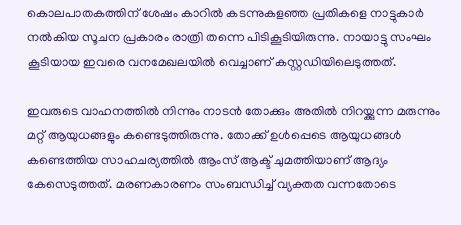കൊലപാതകത്തിന് ശേഷം കാറിൽ കടന്നുകളഞ്ഞ പ്രതികളെ നാട്ടുകാർ നൽകിയ സൂചന പ്രകാരം രാത്രി തന്നെ പിടികൂടിയിരുന്നു. നായാട്ടു സംഘം കൂടിയായ ഇവരെ വനമേഖലയിൽ വെച്ചാണ് കസ്റ്റഡിയിലെടുത്തത്.

ഇവരുടെ വാഹനത്തിൽ നിന്നും നാടൻ തോക്കും അതിൽ നിറയ്ക്കുന്ന മരുന്നും മറ്റ് ആയുധങ്ങളും കണ്ടെടുത്തിരുന്നു. തോക്ക് ഉൾപ്പെടെ ആയുധങ്ങൾ കണ്ടെത്തിയ സാഹചര്യത്തിൽ ആംസ് ആക്ട് ചുമത്തിയാണ് ആദ്യം കേസെടുത്തത്. മരണകാരണം സംബന്ധിച്ച് വ്യക്തത വന്നതോടെ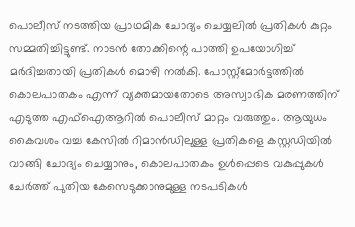പൊലീസ് നടത്തിയ പ്രാഥമിക ചോദ്യം ചെയ്യലിൽ പ്രതികൾ കുറ്റം സമ്മതിച്ചിട്ടുണ്ട്. നാടൻ തോക്കിന്റെ പാത്തി ഉപയോഗിച്ച് മർദിച്ചതായി പ്രതികൾ മൊഴി നൽകി. പോസ്റ്റ്‍മോർട്ടത്തിൽ കൊലപാതകം എന്ന് വ്യക്തമായതോടെ അസ്വാഭിക മരണത്തിന് എടുത്ത എഫ്ഐആറിൽ പൊലീസ് മാറ്റം വരുത്തും. ആയുധം കൈവശം വച്ച കേസിൽ റിമാൻഡിലുള്ള പ്രതികളെ കസ്റ്റഡിയിൽ വാങ്ങി ചോദ്യം ചെയ്യാനും, കൊലപാതകം ഉൾപ്പെടെ വകുപ്പുകൾ ചേർത്ത് പുതിയ കേസെടുക്കാനുമുള്ള നടപടികൾ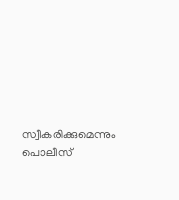സ്വീകരിക്കുമെന്നും പൊലീസ്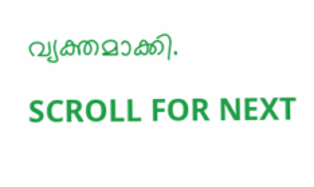വ്യക്തമാക്കി.

SCROLL FOR NEXT